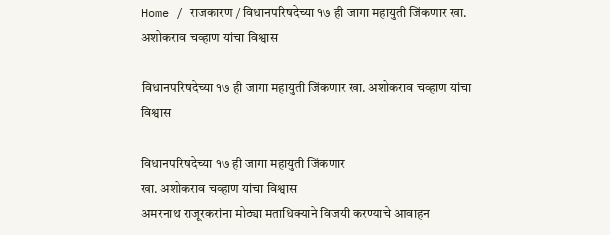Home / राजकारण / विधानपरिषदेच्या १७ ही जागा महायुती जिंकणार खा. अशोकराव चव्हाण यांचा विश्वास

विधानपरिषदेच्या १७ ही जागा महायुती जिंकणार खा. अशोकराव चव्हाण यांचा विश्वास

विधानपरिषदेच्या १७ ही जागा महायुती जिंकणार
खा. अशोकराव चव्हाण यांचा विश्वास
अमरनाथ राजूरकरांना मोठ्या मताधिक्याने विजयी करण्याचे आवाहन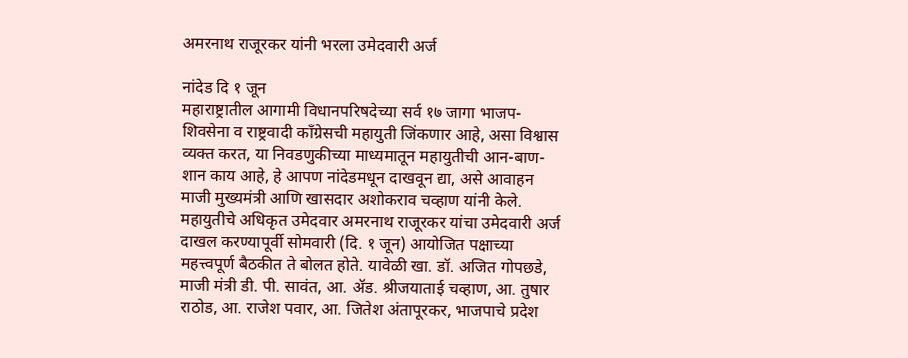अमरनाथ राजूरकर यांनी भरला उमेदवारी अर्ज

नांदेड दि १ जून
महाराष्ट्रातील आगामी विधानपरिषदेच्या सर्व १७ जागा भाजप-शिवसेना व राष्ट्रवादी कॉंग्रेसची महायुती जिंकणार आहे, असा विश्वास व्यक्त करत, या निवडणुकीच्या माध्यमातून महायुतीची आन-बाण-शान काय आहे, हे आपण नांदेडमधून दाखवून द्या, असे आवाहन माजी मुख्यमंत्री आणि खासदार अशोकराव चव्हाण यांनी केले.
महायुतीचे अधिकृत उमेदवार अमरनाथ राजूरकर यांचा उमेदवारी अर्ज दाखल करण्यापूर्वी सोमवारी (दि. १ जून) आयोजित पक्षाच्या महत्त्वपूर्ण बैठकीत ते बोलत होते. यावेळी खा. डॉ. अजित गोपछडे, माजी मंत्री डी. पी. सावंत, आ. ॲड. श्रीजयाताई चव्हाण, आ. तुषार राठोड, आ. राजेश पवार, आ. जितेश अंतापूरकर, भाजपाचे प्रदेश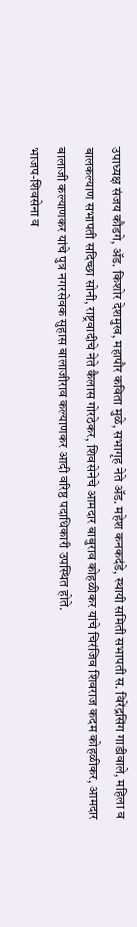उपाध्यक्ष संजय कौडगे, ॲड. किशोर देशमुख, महापौर कविता मुळे, सभागृह नेते ॲड. महेश कनकदंडे, स्थायी समिती सभापती स. विरेंद्रसिंग गाडीवाले, महिला व बालकल्याण सभापती सदिच्छा सोनी, राष्ट्रवादीचे नेते कैलास गोरठेकर, शिवसेनेचे आमदार बाबुराव कोहळीकर यांचे चिरंजिव शिवराज कदम कोहळीकर, आमदार बालाजी कल्याणकर यांचे पुत्र नगरसेवक सुहास बालाजीराव कल्याणकर आदी वरिष्ठ पदाधिकारी उपस्थित होते.
भाजप-शिवसेना व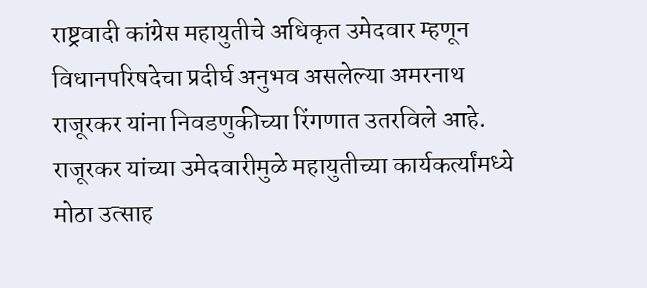राष्ट्रवादी कांग्रेस महायुतीचे अधिकृत उमेदवार म्हणून विधानपरिषदेचा प्रदीर्घ अनुभव असलेल्या अमरनाथ राजूरकर यांना निवडणुकीच्या रिंगणात उतरविले आहे. राजूरकर यांच्या उमेदवारीमुळे महायुतीच्या कार्यकर्त्यांमध्ये मोठा उत्साह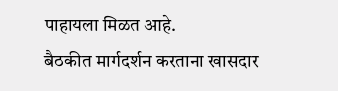पाहायला मिळत आहे.
बैठकीत मार्गदर्शन करताना खासदार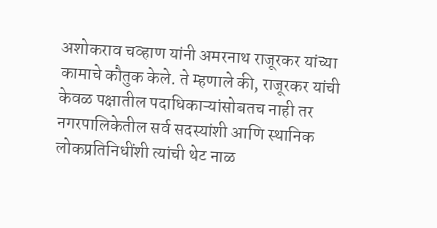अशोकराव चव्हाण यांनी अमरनाथ राजूरकर यांच्या कामाचे कौतुक केले. ते म्हणाले की, राजूरकर यांची केवळ पक्षातील पदाधिकाऱ्यांसोबतच नाही तर नगरपालिकेतील सर्व सदस्यांशी आणि स्थानिक लोकप्रतिनिधींशी त्यांची थेट नाळ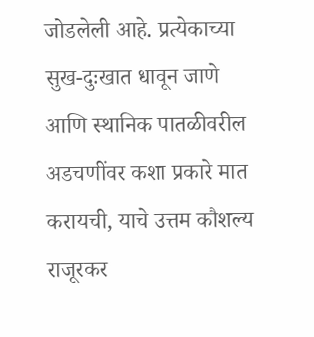जोडलेली आहे. प्रत्येकाच्या सुख-दुःखात धावून जाणे आणि स्थानिक पातळीवरील अडचणींवर कशा प्रकारे मात करायची, याचे उत्तम कौशल्य राजूरकर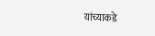यांच्याकडे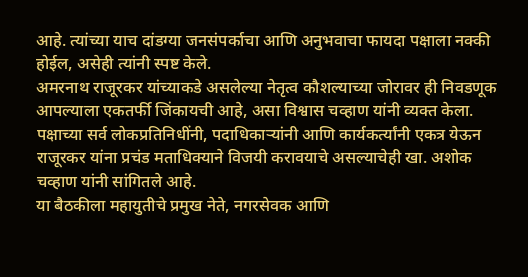आहे. त्यांच्या याच दांडग्या जनसंपर्काचा आणि अनुभवाचा फायदा पक्षाला नक्की होईल, असेही त्यांनी स्पष्ट केले.
अमरनाथ राजूरकर यांच्याकडे असलेल्या नेतृत्व कौशल्याच्या जोरावर ही निवडणूक आपल्याला एकतर्फी जिंकायची आहे, असा विश्वास चव्हाण यांनी व्यक्त केला. पक्षाच्या सर्व लोकप्रतिनिधींनी, पदाधिकाऱ्यांनी आणि कार्यकर्त्यांनी एकत्र येऊन राजूरकर यांना प्रचंड मताधिक्याने विजयी करावयाचे असल्याचेही खा. अशोक चव्हाण यांनी सांगितले आहे.
या बैठकीला महायुतीचे प्रमुख नेते, नगरसेवक आणि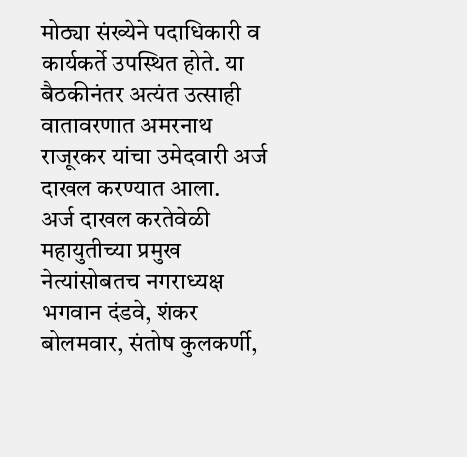मोठ्या संख्येने पदाधिकारी व कार्यकर्ते उपस्थित होते. या बैठकीनंतर अत्यंत उत्साही वातावरणात अमरनाथ राजूरकर यांचा उमेदवारी अर्ज दाखल करण्यात आला.
अर्ज दाखल करतेवेळी महायुतीच्या प्रमुख नेत्यांसोबतच नगराध्यक्ष भगवान दंडवे, शंकर बोलमवार, संतोष कुलकर्णी,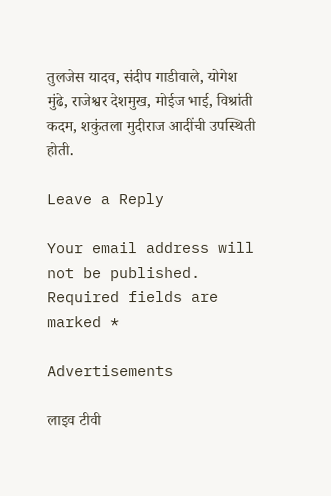तुलजेस यादव, संदीप गाडीवाले, योगेश मुंढे, राजेश्वर देशमुख, मोईज भाई, विश्रांती कदम, शकुंतला मुदीराज आदींची उपस्थिती होती.

Leave a Reply

Your email address will not be published. Required fields are marked *

Advertisements

लाइव टीवी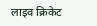लाइव क्रिकेट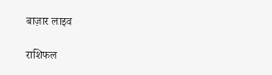बाज़ार लाइव

राशिफल